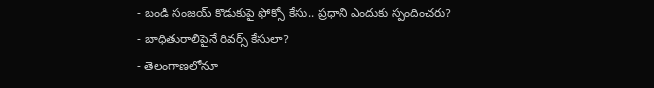- బండి సంజయ్ కొడుకుపై ఫోక్సో కేసు.. ప్రధాని ఎందుకు స్పందించరు?
- బాధితురాలిపైనే రివర్స్ కేసులా?
- తెలంగాణలోనూ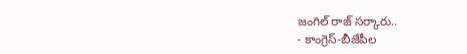జంగిల్ రాజ్ సర్కారు..
- కాంగ్రెస్-బీజేపీల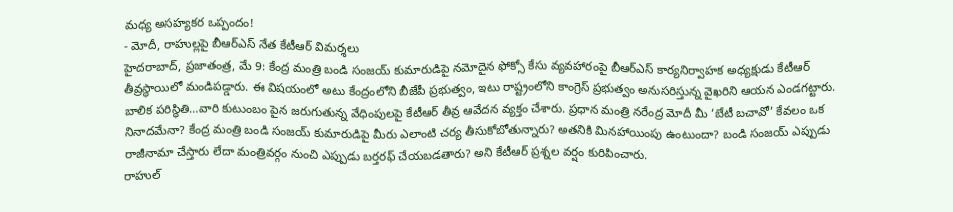మధ్య అసహ్యకర ఒప్పందం!
- మోదీ, రాహుల్లపై బీఆర్ఎస్ నేత కేటీఆర్ విమర్శలు
హైదరాబాద్, ప్రజాతంత్ర, మే 9: కేంద్ర మంత్రి బండి సంజయ్ కుమారుడిపై నమోదైన ఫోక్సో కేసు వ్యవహారంపై బీఆర్ఎస్ కార్యనిర్వాహక అధ్యక్షుడు కేటీఆర్ తీవ్రస్థాయిలో మండిపడ్డారు. ఈ విషయంలో అటు కేంద్రంలోని బీజేపీ ప్రభుత్వం, ఇటు రాష్ట్రంలోని కాంగ్రెస్ ప్రభుత్వం అనుసరిస్తున్న వైఖరిని ఆయన ఎండగట్టారు. బాలిక పరిస్థితి…వారి కుటుంబం పైన జరుగుతున్న వేధింపులపై కేటీఆర్ తీవ్ర ఆవేదన వ్యక్తం చేశారు. ప్రధాన మంత్రి నరేంద్ర మోదీ మీ ‘బేటీ బచావో’ కేవలం ఒక నినాదమేనా? కేంద్ర మంత్రి బండి సంజయ్ కుమారుడిపై మీరు ఎలాంటి చర్య తీసుకోబోతున్నారు? అతనికి మినహాయింపు ఉంటుందా? బండి సంజయ్ ఎప్పుడు రాజీనామా చేస్తారు లేదా మంత్రివర్గం నుంచి ఎప్పుడు బర్తరఫ్ చేయబడతారు? అని కేటీఆర్ ప్రశ్నల వర్షం కురిపించారు.
రాహుల్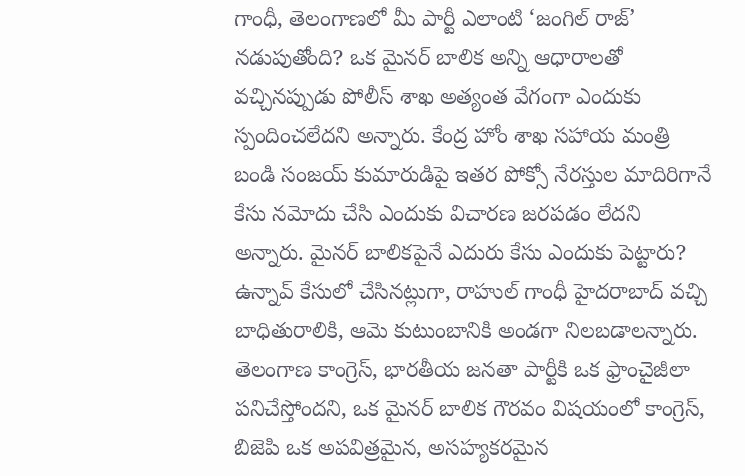గాంధీ, తెలంగాణలో మీ పార్టీ ఎలాంటి ‘జంగిల్ రాజ్’ నడుపుతోంది? ఒక మైనర్ బాలిక అన్ని ఆధారాలతో వచ్చినప్పుడు పోలీస్ శాఖ అత్యంత వేగంగా ఎందుకు స్పందించలేదని అన్నారు. కేంద్ర హోం శాఖ సహాయ మంత్రి బండి సంజయ్ కుమారుడిపై ఇతర పోక్సో నేరస్తుల మాదిరిగానే కేసు నమోదు చేసి ఎందుకు విచారణ జరపడం లేదని అన్నారు. మైనర్ బాలికపైనే ఎదురు కేసు ఎందుకు పెట్టారు? ఉన్నావ్ కేసులో చేసినట్లుగా, రాహుల్ గాంధీ హైదరాబాద్ వచ్చి బాధితురాలికి, ఆమె కుటుంబానికి అండగా నిలబడాలన్నారు. తెలంగాణ కాంగ్రెస్, భారతీయ జనతా పార్టీకి ఒక ఫ్రాంచైజీలా పనిచేస్తోందని, ఒక మైనర్ బాలిక గౌరవం విషయంలో కాంగ్రెస్, బిజెపి ఒక అపవిత్రమైన, అసహ్యకరమైన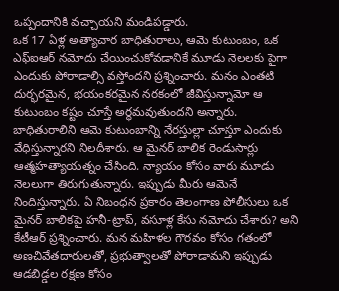ఒప్పందానికి వచ్చాయని మండిపడ్డారు.
ఒక 17 ఏళ్ల అత్యాచార బాధితురాలు, ఆమె కుటుంబం, ఒక ఎఫ్ఐఆర్ నమోదు చేయించుకోవడానికే మూడు నెలలకు పైగా ఎందుకు పోరాడాల్సి వస్తోందని ప్రశ్నించారు. మనం ఎంతటి దుర్భరమైన, భయంకరమైన నరకంలో జీవిస్తున్నామో ఆ కుటుంబం కష్టం చూస్తే అర్థమవుతుందని అన్నారు. బాధితురాలిని ఆమె కుటుంబాన్ని నేరస్తుల్లా చూస్తూ ఎందుకు వేధిస్తున్నారని నిలదీశారు. ఆ మైనర్ బాలిక రెండుసార్లు ఆత్మహత్యాయత్నం చేసింది. న్యాయం కోసం వారు మూడు నెలలుగా తిరుగుతున్నారు. ఇప్పుడు మీరు ఆమెనే నిందిస్తున్నారు. ఏ నిబంధన ప్రకారం తెలంగాణ పోలీసులు ఒక మైనర్ బాలికపై హనీ-ట్రాప్, వసూళ్ల కేసు నమోదు చేశారు? అని కేటీఆర్ ప్రశ్నించారు. మన మహిళల గౌరవం కోసం గతంలో అణచివేతదారులతో, ప్రభుత్వాలతో పోరాడామని ఇప్పుడు ఆడబిడ్డల రక్షణ కోసం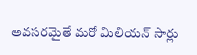అవసరమైతే మరో మిలియన్ సార్లు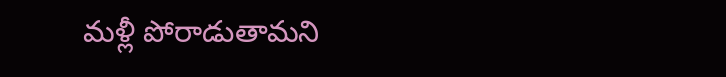మళ్లీ పోరాడుతామని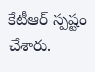కేటీఆర్ స్పష్టం చేశారు.